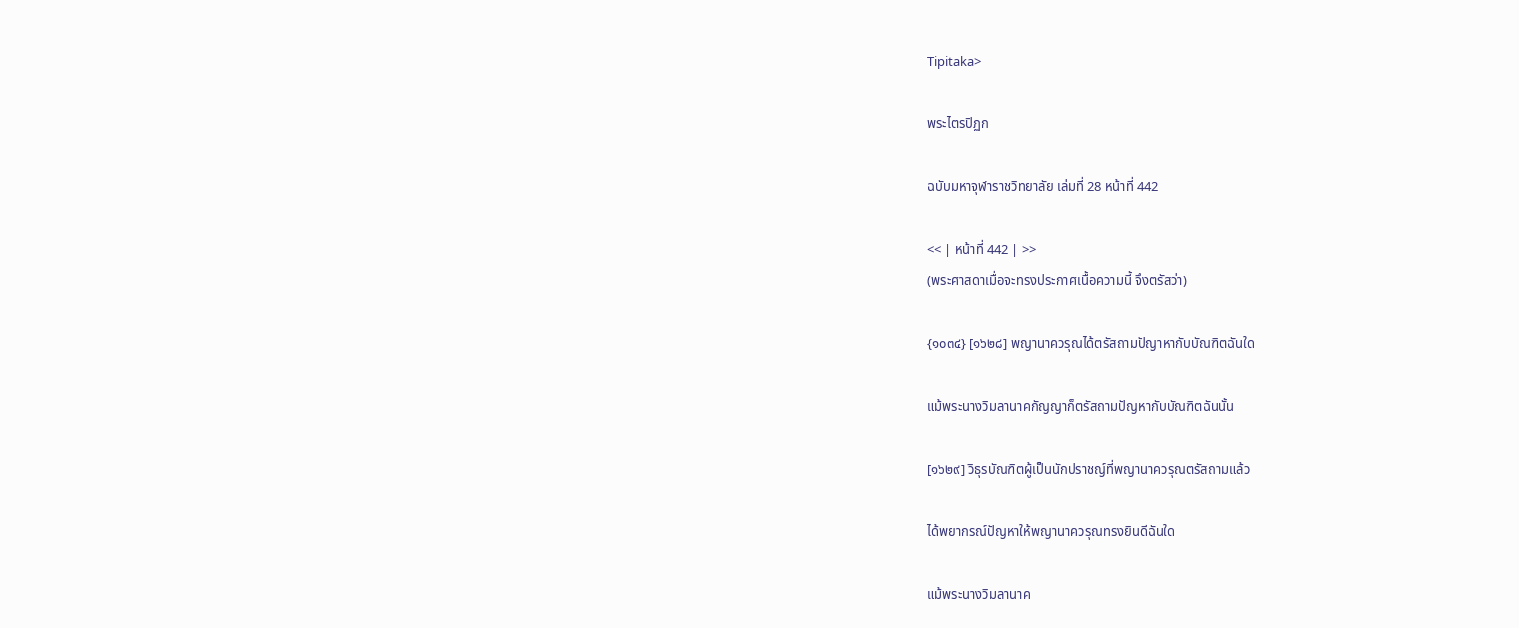Tipitaka>

พระไตรปิฏก

ฉบับมหาจุฬาราชวิทยาลัย เล่มที่ 28 หน้าที่ 442

<< | หน้าที่ 442 | >>
(พระศาสดาเมื่อจะทรงประกาศเนื้อความนี้ จึงตรัสว่า)

{๑๐๓๔} [๑๖๒๘] พญานาควรุณได้ตรัสถามปัญาหากับบัณฑิตฉันใด

แม้พระนางวิมลานาคกัญญาก็ตรัสถามปัญหากับบัณฑิตฉันนั้น

[๑๖๒๙] วิธุรบัณฑิตผู้เป็นนักปราชญ์ที่พญานาควรุณตรัสถามแล้ว

ได้พยากรณ์ปัญหาให้พญานาควรุณทรงยินดีฉันใด

แม้พระนางวิมลานาค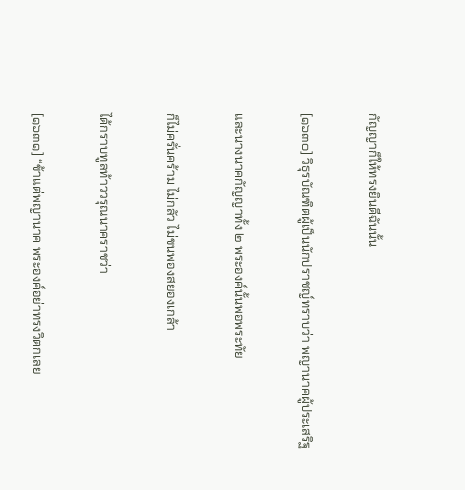กัญญาก็ให้ทรงยินดีฉันนั้น

[๑๖๓๐] วิธุรบัณฑิตผู้เป็นนักปราชญ์ทราบว่า พญานาคผู้ประเสริฐ

และนางนาคกัญญาทั้ง ๒ พระองค์นั้นพอพระทัย

ก็ไม่ครั่นคร้าม ไม่กลัว ไม่ขนพองสยองเกล้า

ได้กราบทูลท้าววรุณนาคราชว่า

[๑๖๓๑] “ข้าแต่พญานาค พระองค์อย่าทรงวิตกเลย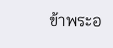ข้าพระอ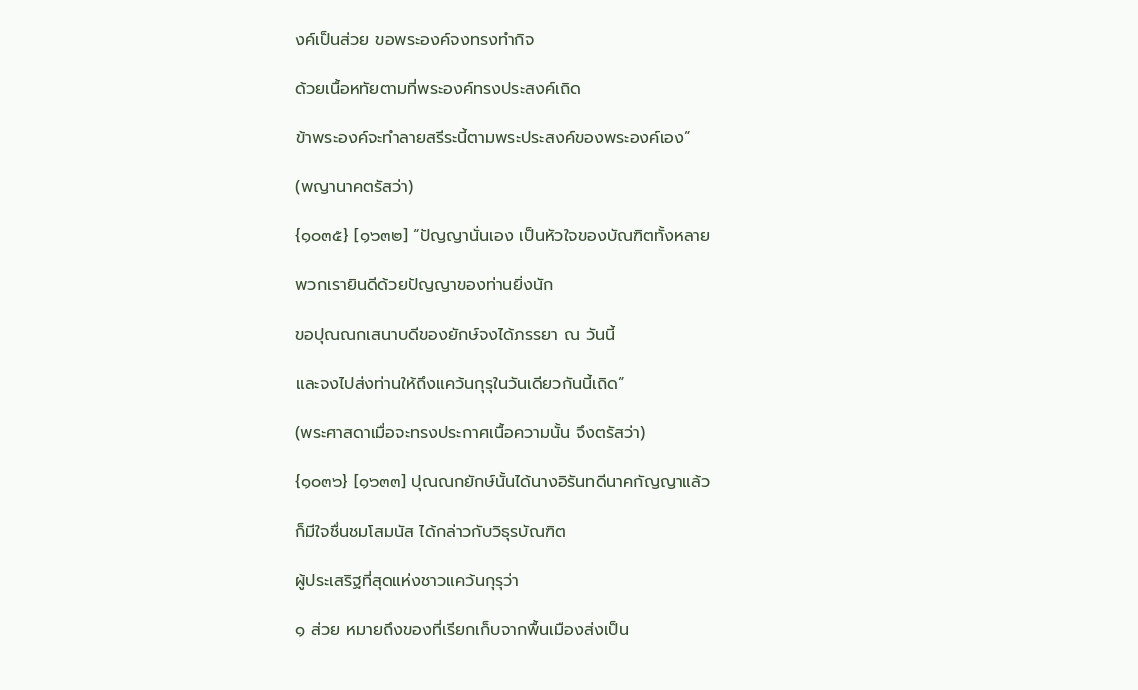งค์เป็นส่วย ขอพระองค์จงทรงทำกิจ

ด้วยเนื้อหทัยตามที่พระองค์ทรงประสงค์เถิด

ข้าพระองค์จะทำลายสรีระนี้ตามพระประสงค์ของพระองค์เอง”

(พญานาคตรัสว่า)

{๑๐๓๕} [๑๖๓๒] “ปัญญานั่นเอง เป็นหัวใจของบัณฑิตทั้งหลาย

พวกเรายินดีด้วยปัญญาของท่านยิ่งนัก

ขอปุณณกเสนาบดีของยักษ์จงได้ภรรยา ณ วันนี้

และจงไปส่งท่านให้ถึงแคว้นกุรุในวันเดียวกันนี้เถิด”

(พระศาสดาเมื่อจะทรงประกาศเนื้อความนั้น จึงตรัสว่า)

{๑๐๓๖} [๑๖๓๓] ปุณณกยักษ์นั้นได้นางอิรันทดีนาคกัญญาแล้ว

ก็มีใจชื่นชมโสมนัส ได้กล่าวกับวิธุรบัณฑิต

ผู้ประเสริฐที่สุดแห่งชาวแคว้นกุรุว่า

๑ ส่วย หมายถึงของที่เรียกเก็บจากพื้นเมืองส่งเป็น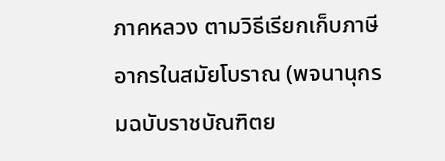ภาคหลวง ตามวิธีเรียกเก็บภาษีอากรในสมัยโบราณ (พจนานุกรมฉบับราชบัณฑิตย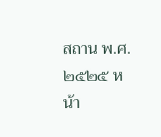สถาน พ.ศ. ๒๕๒๕ หน้า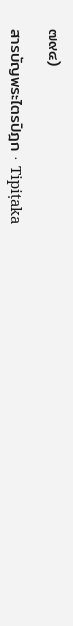๗๙๔)

สารบัญพระไตรปิฎก · Tipiṭaka